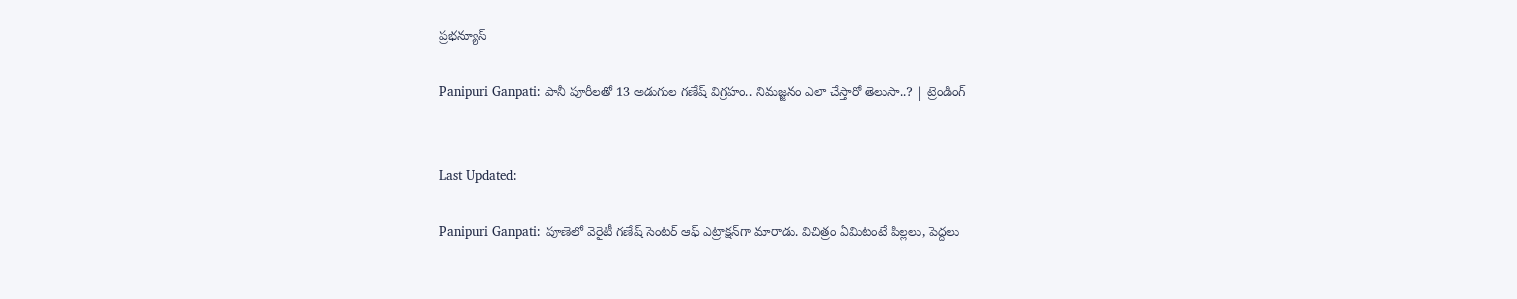ప్రభన్యూస్

Panipuri Ganpati: పానీ పూరీలతో 13 అడుగుల గణేష్ విగ్రహం.. నిమజ్జనం ఎలా చేస్తారో తెలుసా..? | ట్రెండింగ్


Last Updated:

Panipuri Ganpati: పూణెలో వెరైటీ గణేష్ సెంటర్ ఆఫ్ ఎట్రాక్షన్‌గా మారాడు. విచిత్రం ఏమిటంటే పిల్లలు, పెద్దలు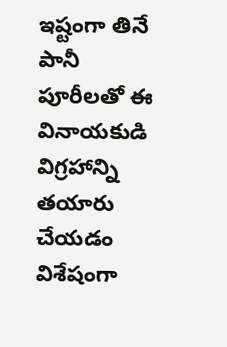ఇష్టంగా తినే పానీ పూరీలతో ఈ వినాయకుడి విగ్రహాన్ని తయారు చేయడం విశేషంగా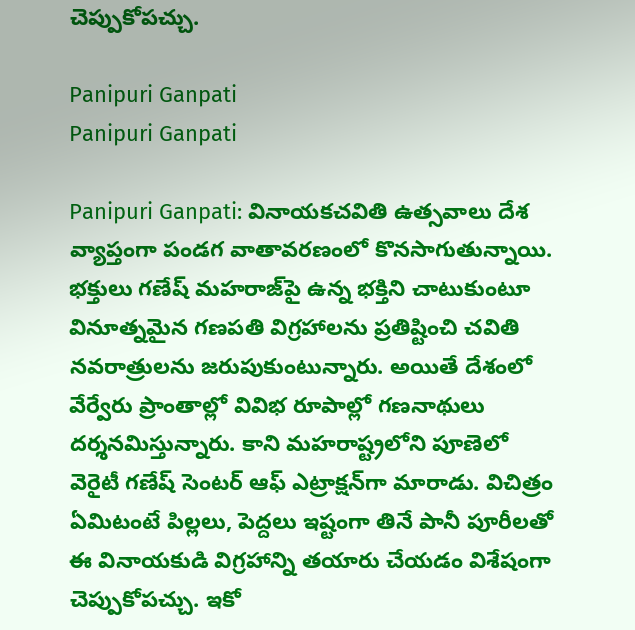చెప్పుకోపచ్చు.

Panipuri Ganpati
Panipuri Ganpati

Panipuri Ganpati: వినాయకచవితి ఉత్సవాలు దేశ వ్యాప్తంగా పండగ వాతావరణంలో కొనసాగుతున్నాయి. భక్తులు గణేష్ మహరాజ్‌పై ఉన్న భక్తిని చాటుకుంటూ వినూత్నమైన గణపతి విగ్రహాలను ప్రతిష్టించి చవితి నవరాత్రులను జరుపుకుంటున్నారు. అయితే దేశంలో వేర్వేరు ప్రాంతాల్లో వివిభ రూపాల్లో గణనాథులు దర్శనమిస్తున్నారు. కాని మహరాష్ట్రలోని పూణెలో వెరైటీ గణేష్ సెంటర్ ఆఫ్ ఎట్రాక్షన్‌గా మారాడు. విచిత్రం ఏమిటంటే పిల్లలు, పెద్దలు ఇష్టంగా తినే పానీ పూరీలతో ఈ వినాయకుడి విగ్రహాన్ని తయారు చేయడం విశేషంగా చెప్పుకోపచ్చు. ఇకో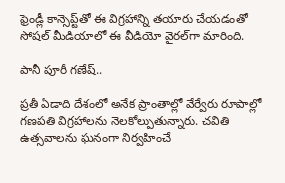ఫ్రెండ్లీ కాన్సెప్ట్‌తో ఈ విగ్రహాన్ని తయారు చేయడంతో సోషల్ మీడియాలో ఈ వీడియో వైరల్‌గా మారింది.

పానీ పూరీ గణేష్..

ప్రతీ ఏడాది దేశంలో అనేక ప్రాంతాల్లో వేర్వేరు రూపాల్లో గణపతి విగ్రహాలను నెలకోల్పుతున్నారు. చవితి ఉత్సవాలను ఘనంగా నిర్వహించే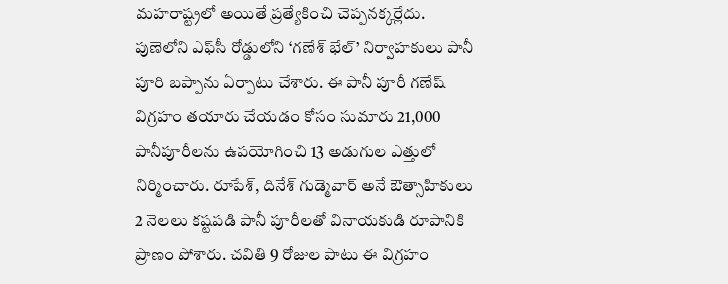మహరాష్ట్రలో అయితే ప్రత్యేకించి చెప్పనక్కర్లేదు. పుణెలోని ఎఫ్‌సీ రోడ్డులోని ‘గణేశ్ భేల్’ నిర్వాహకులు పానీ పూరి బప్పాను ఏర్పాటు చేశారు. ఈ పానీ పూరీ గణేష్ విగ్రహం తయారు చేయడం కోసం సుమారు 21,000 పానీపూరీలను ఉపయోగించి 13 అడుగుల ఎత్తులో నిర్మించారు. రూపేశ్, దినేశ్ గుడ్మెవార్ అనే ఔత్సాహికులు 2 నెలలు కష్టపడి పానీ పూరీలతో వినాయకుడి రూపానికి ప్రాణం పోశారు. చవితి 9 రోజుల పాటు ఈ విగ్రహం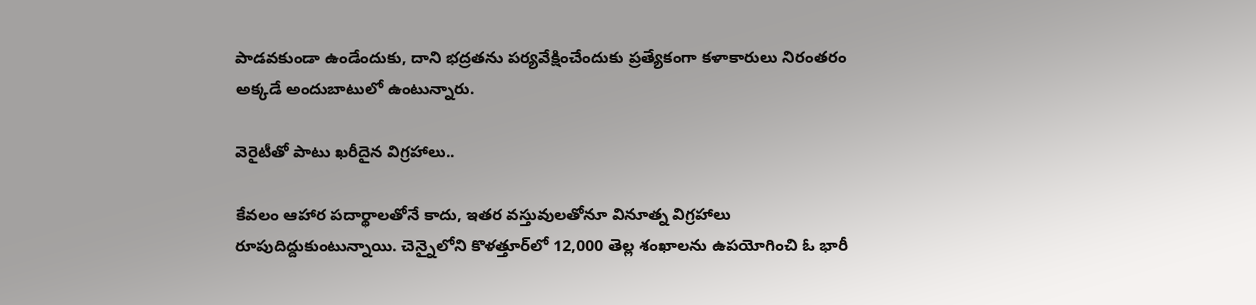పాడవకుండా ఉండేందుకు, దాని భద్రతను పర్యవేక్షించేందుకు ప్రత్యేకంగా కళాకారులు నిరంతరం అక్కడే అందుబాటులో ఉంటున్నారు.

వెరైటీతో పాటు ఖరీదైన విగ్రహాలు..

కేవలం ఆహార పదార్థాలతోనే కాదు, ఇతర వస్తువులతోనూ వినూత్న విగ్రహాలు రూపుదిద్దుకుంటున్నాయి. చెన్నైలోని కొళత్తూర్‌లో 12,000 తెల్ల శంఖాలను ఉపయోగించి ఓ భారీ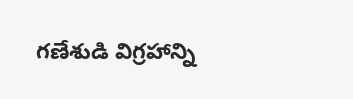గణేశుడి విగ్రహాన్ని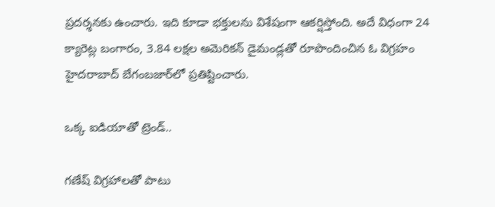ప్రదర్శనకు ఉంచారు. ఇది కూడా భక్తులను విశేషంగా ఆకర్షిస్తోంది. అదే విధంగా 24 క్యారెట్ల బంగారం, 3.84 లక్షల అమెరికన్ డైమండ్లతో రూపొందించిన ఓ విగ్రహం హైదరాబాద్ బేగంబజార్‌లో ప్రతిష్టించారు.

ఒక్క ఐడియాతో ట్రెండ్..

గణేష్ విగ్రహాలతో పాటు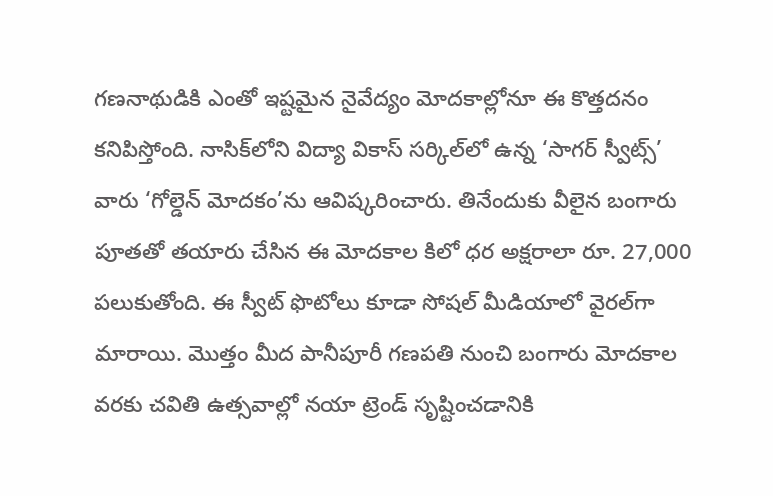గణనాథుడికి ఎంతో ఇష్టమైన నైవేద్యం మోదకాల్లోనూ ఈ కొత్తదనం కనిపిస్తోంది. నాసిక్‌లోని విద్యా వికాస్ సర్కిల్‌లో ఉన్న ‘సాగర్ స్వీట్స్’ వారు ‘గోల్డెన్ మోదకం’ను ఆవిష్కరించారు. తినేందుకు వీలైన బంగారు పూతతో తయారు చేసిన ఈ మోదకాల కిలో ధర అక్షరాలా రూ. 27,000 పలుకుతోంది. ఈ స్వీట్ ఫొటోలు కూడా సోషల్ మీడియాలో వైరల్‌గా మారాయి. మొత్తం మీద పానీపూరీ గణపతి నుంచి బంగారు మోదకాల వరకు చవితి ఉత్సవాల్లో నయా ట్రెండ్‌ సృష్టించడానికి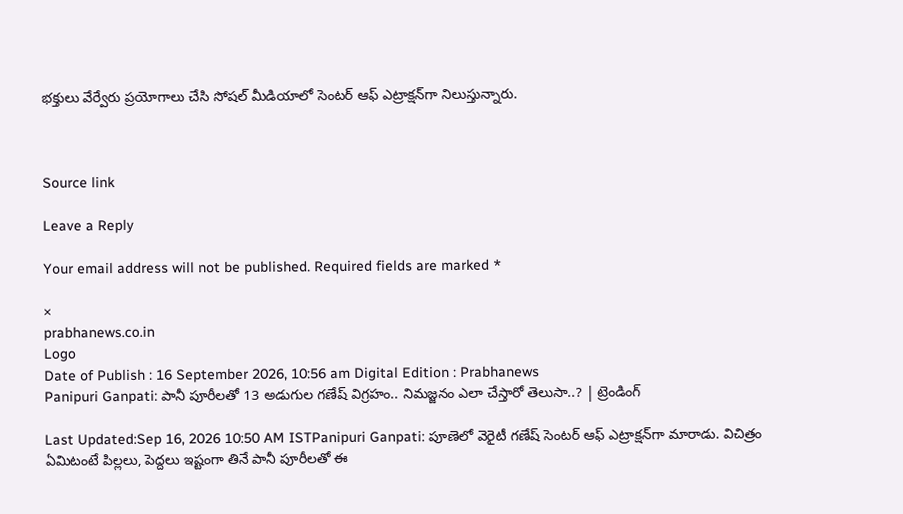భక్తులు వేర్వేరు ప్రయోగాలు చేసి సోషల్ మీడియాలో సెంటర్ ఆఫ్ ఎట్రాక్షన్‌గా నిలుస్తున్నారు.



Source link

Leave a Reply

Your email address will not be published. Required fields are marked *

×
prabhanews.co.in
Logo
Date of Publish : 16 September 2026, 10:56 am Digital Edition : Prabhanews
Panipuri Ganpati: పానీ పూరీలతో 13 అడుగుల గణేష్ విగ్రహం.. నిమజ్జనం ఎలా చేస్తారో తెలుసా..? | ట్రెండింగ్

Last Updated:Sep 16, 2026 10:50 AM ISTPanipuri Ganpati: పూణెలో వెరైటీ గణేష్ సెంటర్ ఆఫ్ ఎట్రాక్షన్‌గా మారాడు. విచిత్రం ఏమిటంటే పిల్లలు, పెద్దలు ఇష్టంగా తినే పానీ పూరీలతో ఈ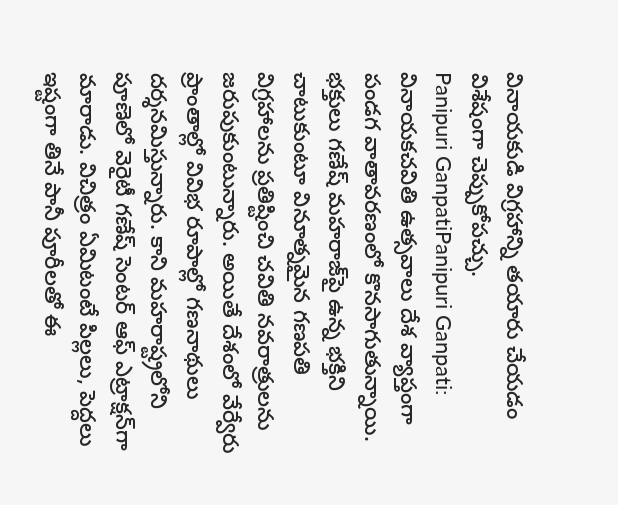వినాయకుడి విగ్రహాన్ని తయారు చేయడం విశేషంగా చెప్పుకోపచ్చు.
Panipuri GanpatiPanipuri Ganpati: వినాయకచవితి ఉత్సవాలు దేశ వ్యాప్తంగా పండగ వాతావరణంలో కొనసాగుతున్నాయి. భక్తులు గణేష్ మహరాజ్‌పై ఉన్న భక్తిని చాటుకుంటూ వినూత్నమైన గణపతి విగ్రహాలను ప్రతిష్టించి చవితి నవరాత్రులను జరుపుకుంటున్నారు. అయితే దేశంలో వేర్వేరు ప్రాంతాల్లో వివిభ రూపాల్లో గణనాథులు దర్శనమిస్తున్నారు. కాని మహరాష్ట్రలోని పూణెలో వెరైటీ గణేష్ సెంటర్ ఆఫ్ ఎట్రాక్షన్‌గా మారాడు. విచిత్రం ఏమిటంటే పిల్లలు, పెద్దలు ఇష్టంగా తినే పానీ పూరీలతో ఈ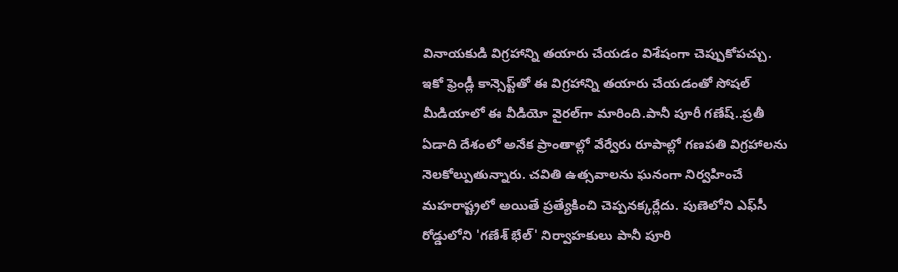వినాయకుడి విగ్రహాన్ని తయారు చేయడం విశేషంగా చెప్పుకోపచ్చు. ఇకో ఫ్రెండ్లీ కాన్సెప్ట్‌తో ఈ విగ్రహాన్ని తయారు చేయడంతో సోషల్ మీడియాలో ఈ వీడియో వైరల్‌గా మారింది.పానీ పూరీ గణేష్..ప్రతీ ఏడాది దేశంలో అనేక ప్రాంతాల్లో వేర్వేరు రూపాల్లో గణపతి విగ్రహాలను నెలకోల్పుతున్నారు. చవితి ఉత్సవాలను ఘనంగా నిర్వహించే మహరాష్ట్రలో అయితే ప్రత్యేకించి చెప్పనక్కర్లేదు. పుణెలోని ఎఫ్‌సీ రోడ్డులోని 'గణేశ్ భేల్' నిర్వాహకులు పానీ పూరి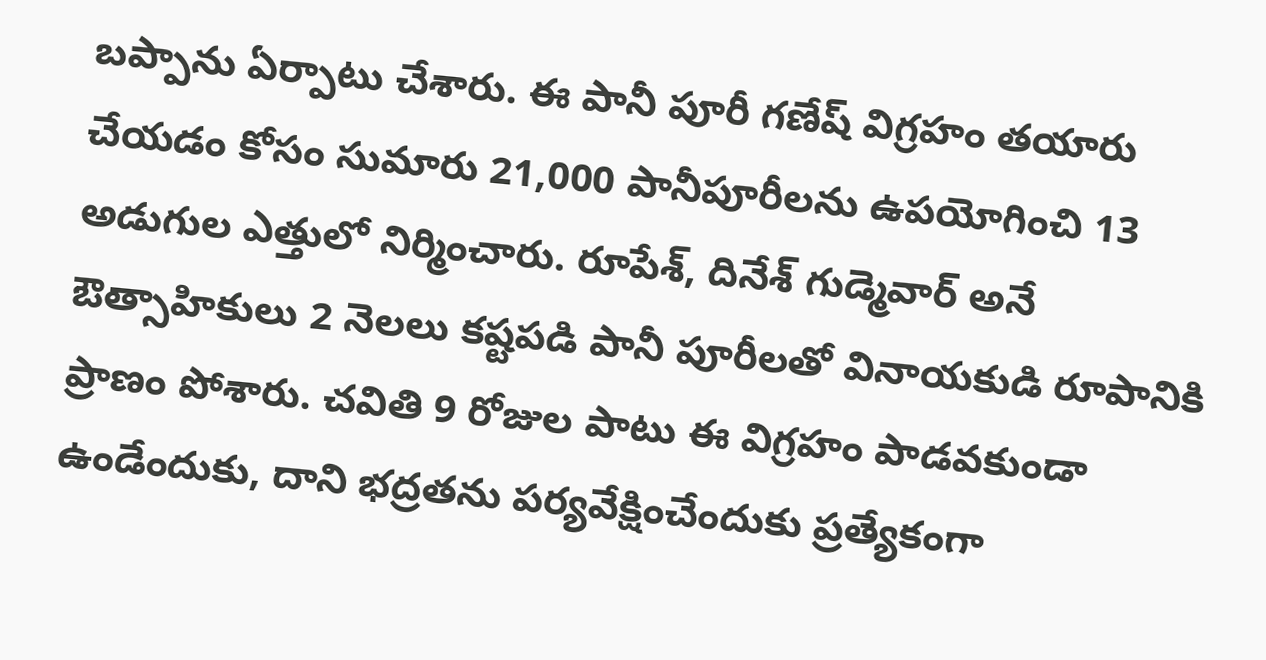బప్పాను ఏర్పాటు చేశారు. ఈ పానీ పూరీ గణేష్ విగ్రహం తయారు చేయడం కోసం సుమారు 21,000 పానీపూరీలను ఉపయోగించి 13 అడుగుల ఎత్తులో నిర్మించారు. రూపేశ్, దినేశ్ గుడ్మెవార్ అనే ఔత్సాహికులు 2 నెలలు కష్టపడి పానీ పూరీలతో వినాయకుడి రూపానికి ప్రాణం పోశారు. చవితి 9 రోజుల పాటు ఈ విగ్రహం పాడవకుండా ఉండేందుకు, దాని భద్రతను పర్యవేక్షించేందుకు ప్రత్యేకంగా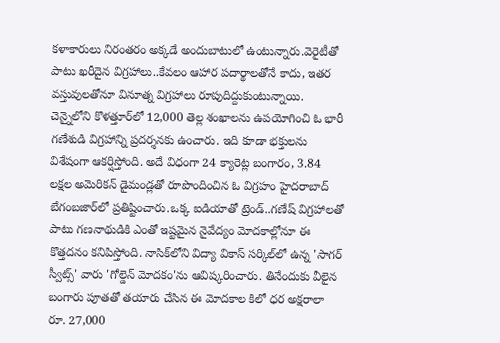కళాకారులు నిరంతరం అక్కడే అందుబాటులో ఉంటున్నారు.వెరైటీతో పాటు ఖరీదైన విగ్రహాలు..కేవలం ఆహార పదార్థాలతోనే కాదు, ఇతర వస్తువులతోనూ వినూత్న విగ్రహాలు రూపుదిద్దుకుంటున్నాయి. చెన్నైలోని కొళత్తూర్‌లో 12,000 తెల్ల శంఖాలను ఉపయోగించి ఓ భారీ గణేశుడి విగ్రహాన్ని ప్రదర్శనకు ఉంచారు. ఇది కూడా భక్తులను విశేషంగా ఆకర్షిస్తోంది. అదే విధంగా 24 క్యారెట్ల బంగారం, 3.84 లక్షల అమెరికన్ డైమండ్లతో రూపొందించిన ఓ విగ్రహం హైదరాబాద్ బేగంబజార్‌లో ప్రతిష్టించారు.ఒక్క ఐడియాతో ట్రెండ్..గణేష్ విగ్రహాలతో పాటు గణనాథుడికి ఎంతో ఇష్టమైన నైవేద్యం మోదకాల్లోనూ ఈ కొత్తదనం కనిపిస్తోంది. నాసిక్‌లోని విద్యా వికాస్ సర్కిల్‌లో ఉన్న 'సాగర్ స్వీట్స్' వారు 'గోల్డెన్ మోదకం'ను ఆవిష్కరించారు. తినేందుకు వీలైన బంగారు పూతతో తయారు చేసిన ఈ మోదకాల కిలో ధర అక్షరాలా రూ. 27,000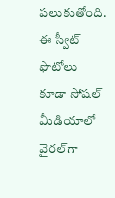పలుకుతోంది. ఈ స్వీట్ ఫొటోలు కూడా సోషల్ మీడియాలో వైరల్‌గా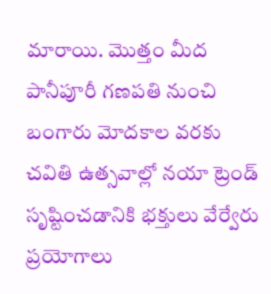మారాయి. మొత్తం మీద పానీపూరీ గణపతి నుంచి బంగారు మోదకాల వరకు చవితి ఉత్సవాల్లో నయా ట్రెండ్‌ సృష్టించడానికి భక్తులు వేర్వేరు ప్రయోగాలు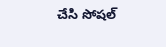చేసి సోషల్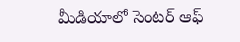మీడియాలో సెంటర్ ఆఫ్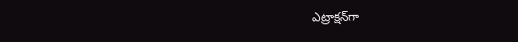ఎట్రాక్షన్‌గా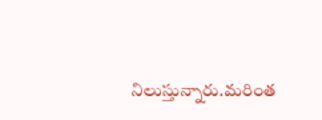నిలుస్తున్నారు.మరింత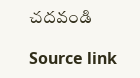చదవండి

Source link